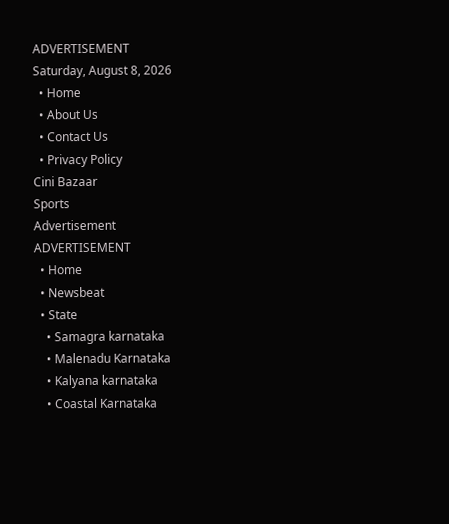ADVERTISEMENT
Saturday, August 8, 2026
  • Home
  • About Us
  • Contact Us
  • Privacy Policy
Cini Bazaar
Sports
Advertisement
ADVERTISEMENT
  • Home
  • Newsbeat
  • State
    • Samagra karnataka
    • Malenadu Karnataka
    • Kalyana karnataka
    • Coastal Karnataka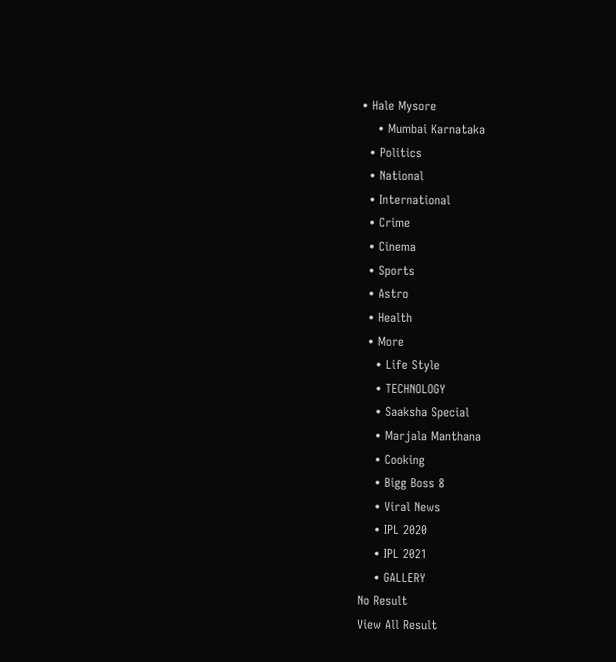• Hale Mysore
    • Mumbai Karnataka
  • Politics
  • National
  • International
  • Crime
  • Cinema
  • Sports
  • Astro
  • Health
  • More
    • Life Style
    • TECHNOLOGY
    • Saaksha Special
    • Marjala Manthana
    • Cooking
    • Bigg Boss 8
    • Viral News
    • IPL 2020
    • IPL 2021
    • GALLERY
No Result
View All Result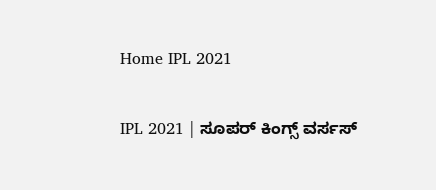Home IPL 2021

IPL 2021 | ಸೂಪರ್ ಕಿಂಗ್ಸ್ ವರ್ಸಸ್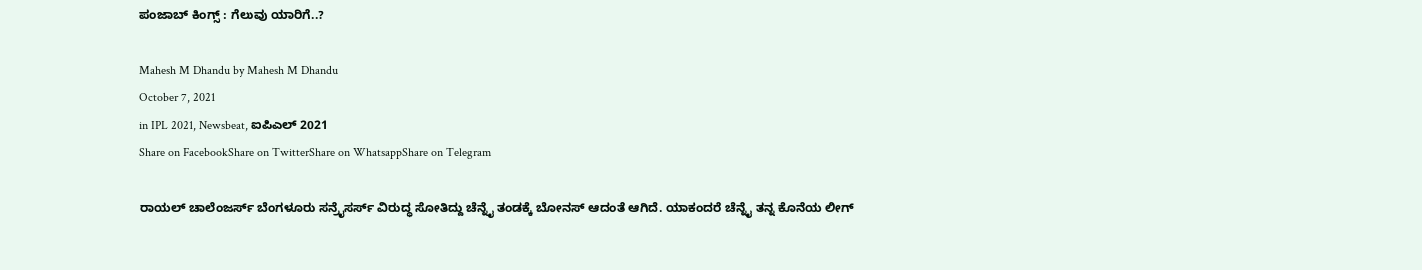ಪಂಜಾಬ್ ಕಿಂಗ್ಸ್ : ಗೆಲುವು ಯಾರಿಗೆ..?

Mahesh M Dhandu by Mahesh M Dhandu
October 7, 2021
in IPL 2021, Newsbeat, ಐಪಿಎಲ್ 2021
Share on FacebookShare on TwitterShare on WhatsappShare on Telegram

ರಾಯಲ್ ಚಾಲೆಂಜರ್ಸ್ ಬೆಂಗಳೂರು ಸನ್ರೈಸರ್ಸ್ ವಿರುದ್ಧ ಸೋತಿದ್ದು ಚೆನ್ನೈ ತಂಡಕ್ಕೆ ಬೋನಸ್ ಆದಂತೆ ಆಗಿದೆ. ಯಾಕಂದರೆ ಚೆನ್ನೈ ತನ್ನ ಕೊನೆಯ ಲೀಗ್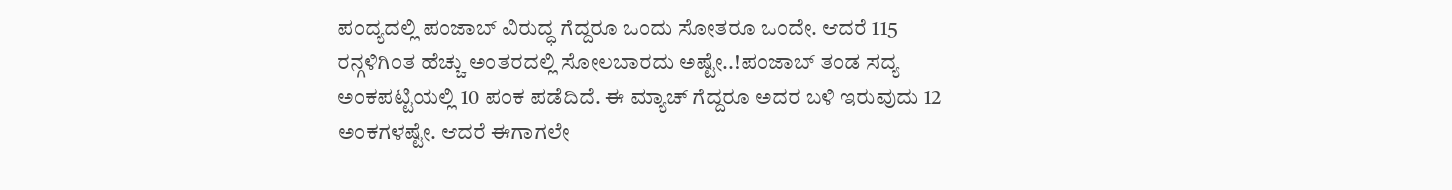ಪಂದ್ಯದಲ್ಲಿ ಪಂಜಾಬ್ ವಿರುದ್ಧ ಗೆದ್ದರೂ ಒಂದು ಸೋತರೂ ಒಂದೇ. ಆದರೆ 115 ರನ್ಗಳಿಗಿಂತ ಹೆಚ್ಚು ಅಂತರದಲ್ಲಿ ಸೋಲಬಾರದು ಅಷ್ಟೇ..!ಪಂಜಾಬ್ ತಂಡ ಸದ್ಯ ಅಂಕಪಟ್ಟಿಯಲ್ಲಿ 10 ಪಂಕ ಪಡೆದಿದೆ. ಈ ಮ್ಯಾಚ್ ಗೆದ್ದರೂ ಅದರ ಬಳಿ ಇರುವುದು 12 ಅಂಕಗಳಷ್ಟೇ. ಆದರೆ ಈಗಾಗಲೇ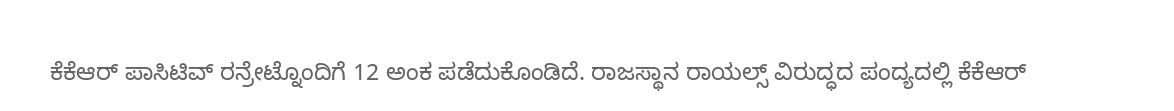ಕೆಕೆಆರ್ ಪಾಸಿಟಿವ್ ರನ್ರೇಟ್ನೊಂದಿಗೆ 12 ಅಂಕ ಪಡೆದುಕೊಂಡಿದೆ. ರಾಜಸ್ಥಾನ ರಾಯಲ್ಸ್ ವಿರುದ್ಧದ ಪಂದ್ಯದಲ್ಲಿ ಕೆಕೆಆರ್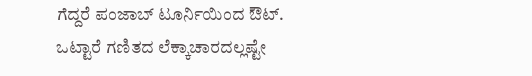ಗೆದ್ದರೆ ಪಂಜಾಬ್ ಟೂರ್ನಿಯಿಂದ ಔಟ್. ಒಟ್ಟಾರೆ ಗಣಿತದ ಲೆಕ್ಕಾಚಾರದಲ್ಲಷ್ಟೇ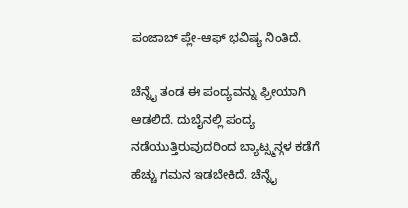ಪಂಜಾಬ್ ಪ್ಲೇ-ಆಫ್ ಭವಿಷ್ಯ ನಿಂತಿದೆ.

ಚೆನ್ನೈ ತಂಡ ಈ ಪಂದ್ಯವನ್ನು ಫ್ರೀಯಾಗಿ ಆಡಲಿದೆ. ದುಬೈನಲ್ಲಿ ಪಂದ್ಯ ನಡೆಯುತ್ತಿರುವುದರಿಂದ ಬ್ಯಾಟ್ಸ್ಮನ್ಗಳ ಕಡೆಗೆ ಹೆಚ್ಚು ಗಮನ ಇಡಬೇಕಿದೆ. ಚೆನ್ನೈ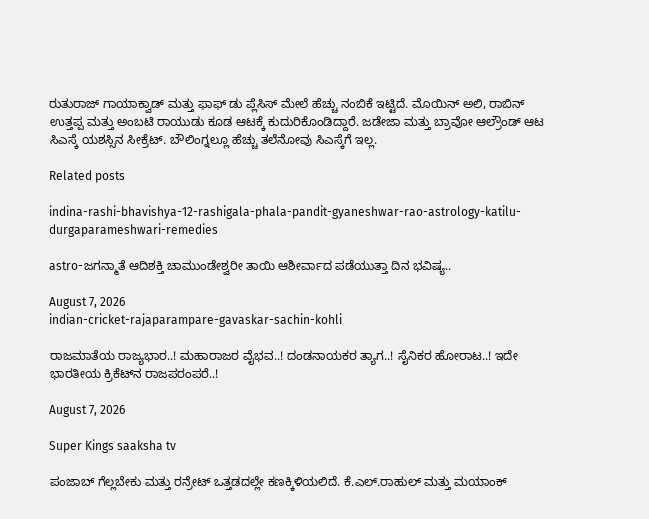ರುತುರಾಜ್ ಗಾಯಾಕ್ವಾಡ್ ಮತ್ತು ಫಾಫ್ ಡು ಪ್ಲೆಸಿಸ್ ಮೇಲೆ ಹೆಚ್ಚು ನಂಬಿಕೆ ಇಟ್ಟಿದೆ. ಮೊಯಿನ್ ಅಲಿ, ರಾಬಿನ್ ಉತ್ತಪ್ಪ ಮತ್ತು ಅಂಬಟಿ ರಾಯುಡು ಕೂಡ ಆಟಕ್ಕೆ ಕುದುರಿಕೊಂಡಿದ್ದಾರೆ. ಜಡೇಜಾ ಮತ್ತು ಬ್ರಾವೋ ಆಲ್ರೌಂಡ್ ಆಟ ಸಿಎಸ್ಕೆ ಯಶಸ್ಸಿನ ಸೀಕ್ರೆಟ್. ಬೌಲಿಂಗ್ನಲ್ಲೂ ಹೆಚ್ಚು ತಲೆನೋವು ಸಿಎಸ್ಕೆಗೆ ಇಲ್ಲ.

Related posts

indina-rashi-bhavishya-12-rashigala-phala-pandit-gyaneshwar-rao-astrology-katilu-durgaparameshwari-remedies

astro-ಜಗನ್ಮಾತೆ ಆದಿಶಕ್ತಿ ಚಾಮುಂಡೇಶ್ವರೀ ತಾಯಿ ಆಶೀರ್ವಾದ ಪಡೆಯುತ್ತಾ ದಿನ ಭವಿಷ್ಯ..

August 7, 2026
indian-cricket-rajaparampare-gavaskar-sachin-kohli

ರಾಜಮಾತೆಯ ರಾಜ್ಯಭಾರ..! ಮಹಾರಾಜರ ವೈಭವ..! ದಂಡನಾಯಕರ ತ್ಯಾಗ..! ಸೈನಿಕರ ಹೋರಾಟ..! ಇದೇ ಭಾರತೀಯ ಕ್ರಿಕೆಟ್‍ನ ರಾಜಪರಂಪರೆ..!

August 7, 2026

Super Kings saaksha tv

ಪಂಜಾಬ್ ಗೆಲ್ಲಬೇಕು ಮತ್ತು ರನ್ರೇಟ್ ಒತ್ತಡದಲ್ಲೇ ಕಣಕ್ಕಿಳಿಯಲಿದೆ. ಕೆ.ಎಲ್.ರಾಹುಲ್ ಮತ್ತು ಮಯಾಂಕ್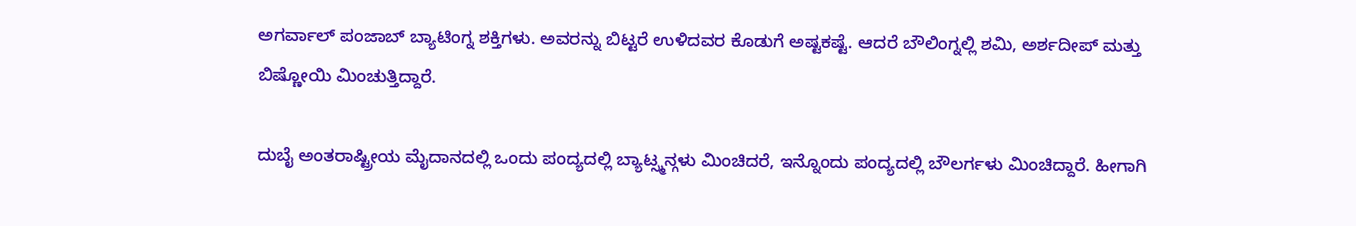ಅಗರ್ವಾಲ್ ಪಂಜಾಬ್ ಬ್ಯಾಟಿಂಗ್ನ ಶಕ್ತಿಗಳು. ಅವರನ್ನು ಬಿಟ್ಟರೆ ಉಳಿದವರ ಕೊಡುಗೆ ಅಷ್ಟಕಷ್ಟೆ. ಆದರೆ ಬೌಲಿಂಗ್ನಲ್ಲಿ ಶಮಿ, ಅರ್ಶದೀಪ್ ಮತ್ತು ಬಿಷ್ಣೋಯಿ ಮಿಂಚುತ್ತಿದ್ದಾರೆ.

ದುಬೈ ಅಂತರಾಷ್ಟ್ರೀಯ ಮೈದಾನದಲ್ಲಿ ಒಂದು ಪಂದ್ಯದಲ್ಲಿ ಬ್ಯಾಟ್ಸ್ಮನ್ಗಳು ಮಿಂಚಿದರೆ, ಇನ್ನೊಂದು ಪಂದ್ಯದಲ್ಲಿ ಬೌಲರ್ಗಳು ಮಿಂಚಿದ್ದಾರೆ. ಹೀಗಾಗಿ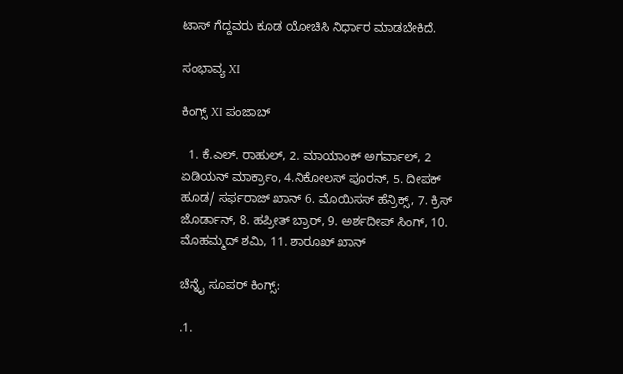ಟಾಸ್ ಗೆದ್ದವರು ಕೂಡ ಯೋಚಿಸಿ ನಿರ್ಧಾರ ಮಾಡಬೇಕಿದೆ.

ಸಂಭಾವ್ಯ XI

ಕಿಂಗ್ಸ್ XI ಪಂಜಾಬ್

  1. ಕೆ.ಎಲ್. ರಾಹುಲ್, 2. ಮಾಯಾಂಕ್ ಅಗರ್ವಾಲ್, 2 ಏಡಿಯನ್ ಮಾರ್ಕ್ರಾಂ, 4.ನಿಕೋಲಸ್ ಪೂರನ್, 5. ದೀಪಕ್ ಹೂಡ/ ಸರ್ಫರಾಜ್ ಖಾನ್ 6. ಮೊಯಿಸಸ್ ಹೆನ್ರಿಕ್ಸ್, 7. ಕ್ರಿಸ್ ಜೊರ್ಡಾನ್, 8. ಹಪ್ರೀತ್ ಬ್ರಾರ್, 9. ಅರ್ಶದೀಪ್ ಸಿಂಗ್, 10. ಮೊಹಮ್ಮದ್ ಶಮಿ, 11. ಶಾರೂಖ್ ಖಾನ್

ಚೆನ್ನೈ ಸೂಪರ್ ಕಿಂಗ್ಸ್:

.1.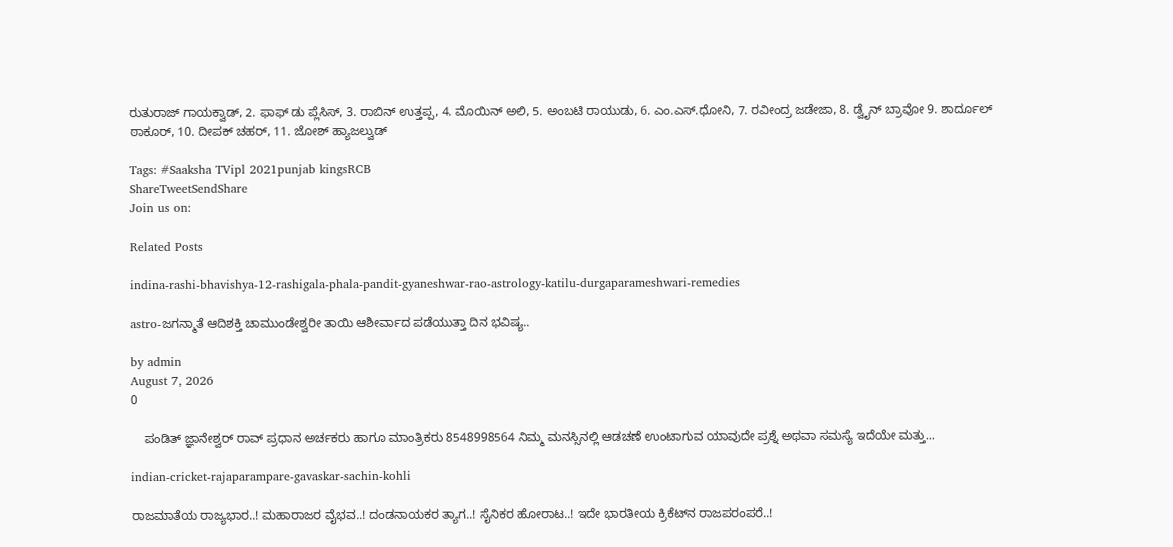ರುತುರಾಜ್ ಗಾಯಕ್ವಾಡ್, 2. ಫಾಫ್ ಡು ಪ್ಲೆಸಿಸ್, 3. ರಾಬಿನ್ ಉತ್ತಪ್ಪ, 4. ಮೊಯಿನ್ ಅಲಿ, 5. ಅಂಬಟಿ ರಾಯುಡು, 6. ಎಂ.ಎಸ್.ಧೋನಿ, 7. ರವೀಂದ್ರ ಜಡೇಜಾ, 8. ಡ್ವೈನ್ ಬ್ರಾವೋ 9. ಶಾರ್ದೂಲ್ ಠಾಕೂರ್, 10. ದೀಪಕ್ ಚಹರ್, 11. ಜೋಶ್ ಹ್ಯಾಜಲ್ವುಡ್

Tags: #Saaksha TVipl 2021punjab kingsRCB
ShareTweetSendShare
Join us on:

Related Posts

indina-rashi-bhavishya-12-rashigala-phala-pandit-gyaneshwar-rao-astrology-katilu-durgaparameshwari-remedies

astro-ಜಗನ್ಮಾತೆ ಆದಿಶಕ್ತಿ ಚಾಮುಂಡೇಶ್ವರೀ ತಾಯಿ ಆಶೀರ್ವಾದ ಪಡೆಯುತ್ತಾ ದಿನ ಭವಿಷ್ಯ..

by admin
August 7, 2026
0

    ಪಂಡಿತ್ ಜ್ಞಾನೇಶ್ವರ್ ರಾವ್ ಪ್ರಧಾನ ಅರ್ಚಕರು ಹಾಗೂ ಮಾಂತ್ರಿಕರು 8548998564 ನಿಮ್ಮ ಮನಸ್ಸಿನಲ್ಲಿ ಆಡಚಣೆ ಉಂಟಾಗುವ ಯಾವುದೇ ಪ್ರಶ್ನೆ ಅಥವಾ ಸಮಸ್ಯೆ ಇದೆಯೇ ಮತ್ತು...

indian-cricket-rajaparampare-gavaskar-sachin-kohli

ರಾಜಮಾತೆಯ ರಾಜ್ಯಭಾರ..! ಮಹಾರಾಜರ ವೈಭವ..! ದಂಡನಾಯಕರ ತ್ಯಾಗ..! ಸೈನಿಕರ ಹೋರಾಟ..! ಇದೇ ಭಾರತೀಯ ಕ್ರಿಕೆಟ್‍ನ ರಾಜಪರಂಪರೆ..!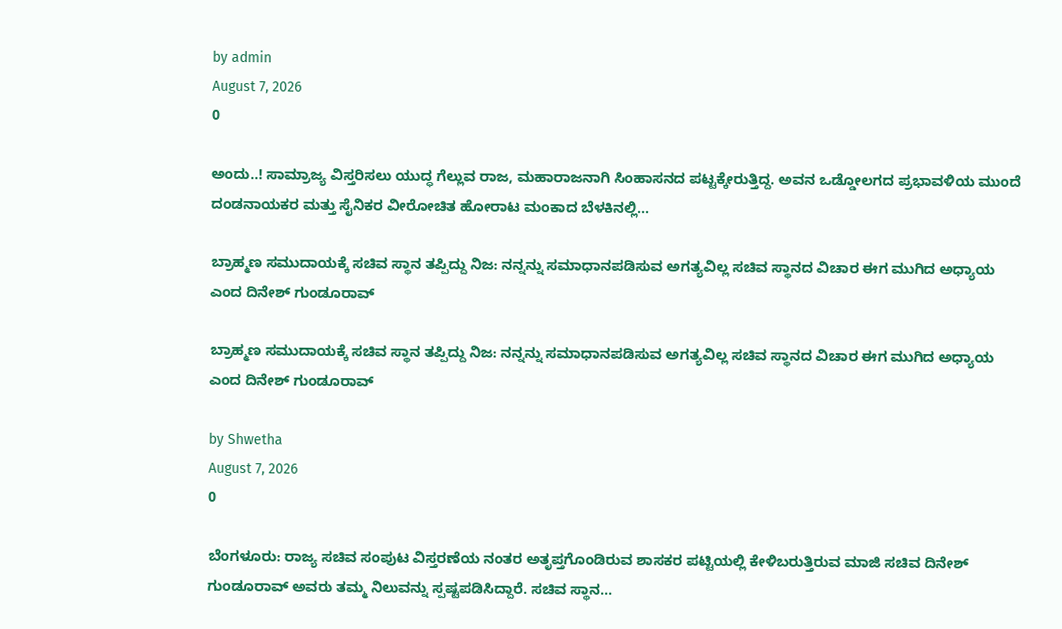by admin
August 7, 2026
0

ಅಂದು..! ಸಾಮ್ರಾಜ್ಯ ವಿಸ್ತರಿಸಲು ಯುದ್ಧ ಗೆಲ್ಲುವ ರಾಜ, ಮಹಾರಾಜನಾಗಿ ಸಿಂಹಾಸನದ ಪಟ್ಟಕ್ಕೇರುತ್ತಿದ್ದ. ಅವನ ಒಡ್ಡೋಲಗದ ಪ್ರಭಾವಳಿಯ ಮುಂದೆ ದಂಡನಾಯಕರ ಮತ್ತು ಸೈನಿಕರ ವೀರೋಚಿತ ಹೋರಾಟ ಮಂಕಾದ ಬೆಳಕಿನಲ್ಲಿ...

ಬ್ರಾಹ್ಮಣ ಸಮುದಾಯಕ್ಕೆ ಸಚಿವ ಸ್ಥಾನ ತಪ್ಪಿದ್ದು ನಿಜ: ನನ್ನನ್ನು ಸಮಾಧಾನಪಡಿಸುವ ಅಗತ್ಯವಿಲ್ಲ ಸಚಿವ ಸ್ಥಾನದ ವಿಚಾರ ಈಗ ಮುಗಿದ ಅಧ್ಯಾಯ ಎಂದ ದಿನೇಶ್‌ ಗುಂಡೂರಾವ್

ಬ್ರಾಹ್ಮಣ ಸಮುದಾಯಕ್ಕೆ ಸಚಿವ ಸ್ಥಾನ ತಪ್ಪಿದ್ದು ನಿಜ: ನನ್ನನ್ನು ಸಮಾಧಾನಪಡಿಸುವ ಅಗತ್ಯವಿಲ್ಲ ಸಚಿವ ಸ್ಥಾನದ ವಿಚಾರ ಈಗ ಮುಗಿದ ಅಧ್ಯಾಯ ಎಂದ ದಿನೇಶ್‌ ಗುಂಡೂರಾವ್

by Shwetha
August 7, 2026
0

ಬೆಂಗಳೂರು: ರಾಜ್ಯ ಸಚಿವ ಸಂಪುಟ ವಿಸ್ತರಣೆಯ ನಂತರ ಅತೃಪ್ತಗೊಂಡಿರುವ ಶಾಸಕರ ಪಟ್ಟಿಯಲ್ಲಿ ಕೇಳಿಬರುತ್ತಿರುವ ಮಾಜಿ ಸಚಿವ ದಿನೇಶ್‌ ಗುಂಡೂರಾವ್ ಅವರು ತಮ್ಮ ನಿಲುವನ್ನು ಸ್ಪಷ್ಟಪಡಿಸಿದ್ದಾರೆ. ಸಚಿವ ಸ್ಥಾನ...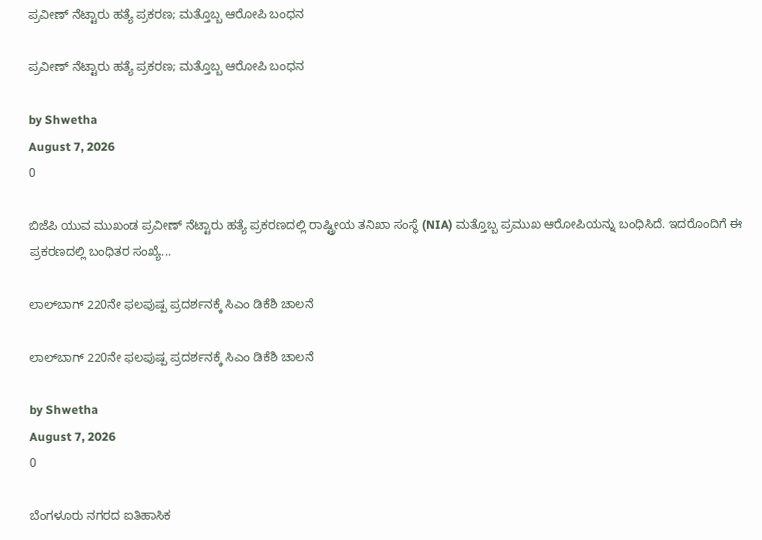ಪ್ರವೀಣ್ ನೆಟ್ಟಾರು ಹತ್ಯೆ ಪ್ರಕರಣ; ಮತ್ತೊಬ್ಬ ಆರೋಪಿ ಬಂಧನ

ಪ್ರವೀಣ್ ನೆಟ್ಟಾರು ಹತ್ಯೆ ಪ್ರಕರಣ; ಮತ್ತೊಬ್ಬ ಆರೋಪಿ ಬಂಧನ

by Shwetha
August 7, 2026
0

ಬಿಜೆಪಿ ಯುವ ಮುಖಂಡ ಪ್ರವೀಣ್ ನೆಟ್ಟಾರು ಹತ್ಯೆ ಪ್ರಕರಣದಲ್ಲಿ ರಾಷ್ಟ್ರೀಯ ತನಿಖಾ ಸಂಸ್ಥೆ (NIA) ಮತ್ತೊಬ್ಬ ಪ್ರಮುಖ ಆರೋಪಿಯನ್ನು ಬಂಧಿಸಿದೆ. ಇದರೊಂದಿಗೆ ಈ ಪ್ರಕರಣದಲ್ಲಿ ಬಂಧಿತರ ಸಂಖ್ಯೆ...

ಲಾಲ್‌ಬಾಗ್ 220ನೇ ಫಲಪುಷ್ಪ ಪ್ರದರ್ಶನಕ್ಕೆ ಸಿಎಂ ಡಿಕೆಶಿ ಚಾಲನೆ

ಲಾಲ್‌ಬಾಗ್ 220ನೇ ಫಲಪುಷ್ಪ ಪ್ರದರ್ಶನಕ್ಕೆ ಸಿಎಂ ಡಿಕೆಶಿ ಚಾಲನೆ

by Shwetha
August 7, 2026
0

ಬೆಂಗಳೂರು ನಗರದ ಐತಿಹಾಸಿಕ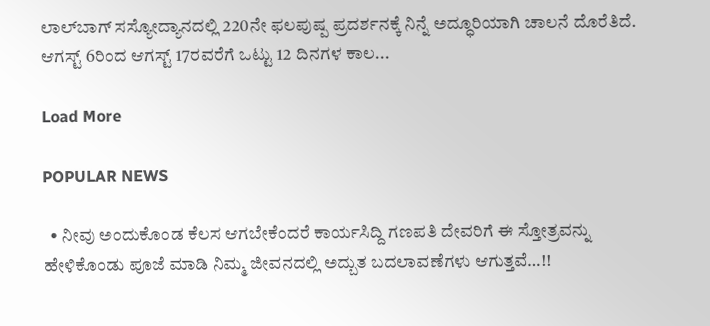ಲಾಲ್‌ಬಾಗ್ ಸಸ್ಯೋದ್ಯಾನದಲ್ಲಿ 220ನೇ ಫಲಪುಷ್ಪ ಪ್ರದರ್ಶನಕ್ಕೆ ನಿನ್ನೆ ಅದ್ಧೂರಿಯಾಗಿ ಚಾಲನೆ ದೊರೆತಿದೆ. ಆಗಸ್ಟ್ 6ರಿಂದ ಆಗಸ್ಟ್ 17ರವರೆಗೆ ಒಟ್ಟು 12 ದಿನಗಳ ಕಾಲ...

Load More

POPULAR NEWS

  • ನೀವು ಅಂದುಕೊಂಡ ಕೆಲಸ ಆಗಬೇಕೆಂದರೆ ಕಾರ್ಯಸಿದ್ದಿ ಗಣಪತಿ ದೇವರಿಗೆ ಈ ಸ್ತೋತ್ರವನ್ನು ಹೇಳಿಕೊಂಡು ಪೂಜೆ ಮಾಡಿ ನಿಮ್ಮ ಜೀವನದಲ್ಲಿ ಅದ್ಬುತ ಬದಲಾವಣೆಗಳು ಆಗುತ್ತವೆ…!!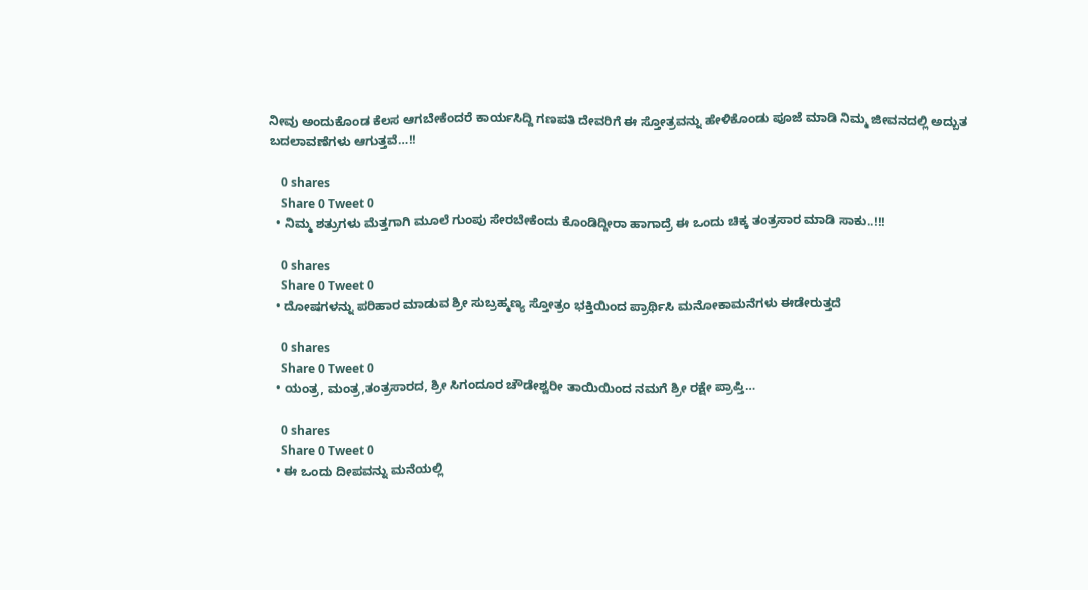ನೀವು ಅಂದುಕೊಂಡ ಕೆಲಸ ಆಗಬೇಕೆಂದರೆ ಕಾರ್ಯಸಿದ್ದಿ ಗಣಪತಿ ದೇವರಿಗೆ ಈ ಸ್ತೋತ್ರವನ್ನು ಹೇಳಿಕೊಂಡು ಪೂಜೆ ಮಾಡಿ ನಿಮ್ಮ ಜೀವನದಲ್ಲಿ ಅದ್ಬುತ ಬದಲಾವಣೆಗಳು ಆಗುತ್ತವೆ…!!

    0 shares
    Share 0 Tweet 0
  • ನಿಮ್ಮ ಶತ್ರುಗಳು ಮೆತ್ತಗಾಗಿ ಮೂಲೆ ಗುಂಪು ಸೇರಬೇಕೆಂದು ಕೊಂಡಿದ್ದೀರಾ ಹಾಗಾದ್ರೆ ಈ ಒಂದು ಚಿಕ್ಕ ತಂತ್ರಸಾರ ಮಾಡಿ ಸಾಕು..!!!

    0 shares
    Share 0 Tweet 0
  • ದೋಷಗಳನ್ನು ಪರಿಹಾರ ಮಾಡುವ ಶ್ರೀ ಸುಬ್ರಹ್ಮಣ್ಯ ಸ್ತೋತ್ರಂ ಭಕ್ತಿಯಿಂದ ಪ್ರಾರ್ಥಿಸಿ ಮನೋಕಾಮನೆಗಳು ಈಡೇರುತ್ತದೆ

    0 shares
    Share 0 Tweet 0
  • ಯಂತ್ರ, ಮಂತ್ರ,ತಂತ್ರಸಾರದ, ಶ್ರೀ ಸಿಗಂದೂರ ಚೌಡೇಶ್ವರೀ ತಾಯಿಯಿಂದ ನಮಗೆ ಶ್ರೀ ರಕ್ಷೇ ಪ್ರಾಪ್ತಿ…

    0 shares
    Share 0 Tweet 0
  • ಈ ಒಂದು ದೀಪವನ್ನು ಮನೆಯಲ್ಲಿ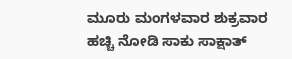ಮೂರು ಮಂಗಳವಾರ ಶುಕ್ರವಾರ ಹಚ್ಚಿ ನೋಡಿ ಸಾಕು ಸಾಕ್ಷಾತ್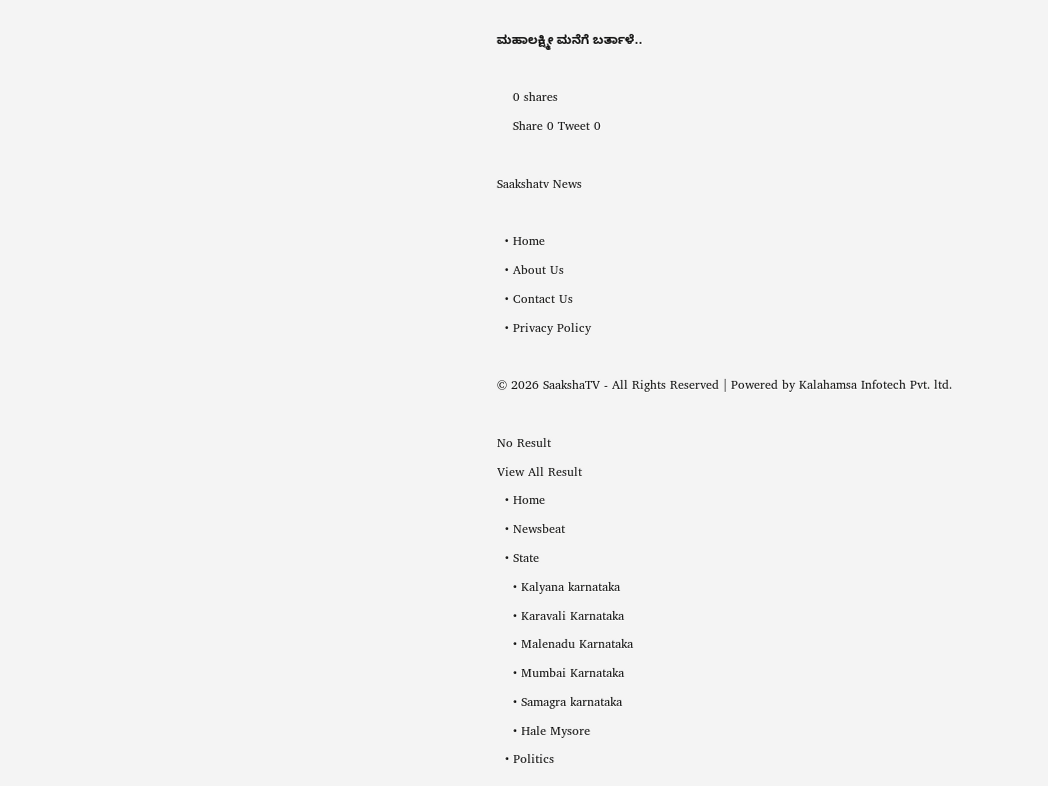ಮಹಾಲಕ್ಷ್ಮೀ ಮನೆಗೆ ಬರ್ತಾಳೆ..

    0 shares
    Share 0 Tweet 0

Saakshatv News

  • Home
  • About Us
  • Contact Us
  • Privacy Policy

© 2026 SaakshaTV - All Rights Reserved | Powered by Kalahamsa Infotech Pvt. ltd.

No Result
View All Result
  • Home
  • Newsbeat
  • State
    • Kalyana karnataka
    • Karavali Karnataka
    • Malenadu Karnataka
    • Mumbai Karnataka
    • Samagra karnataka
    • Hale Mysore
  • Politics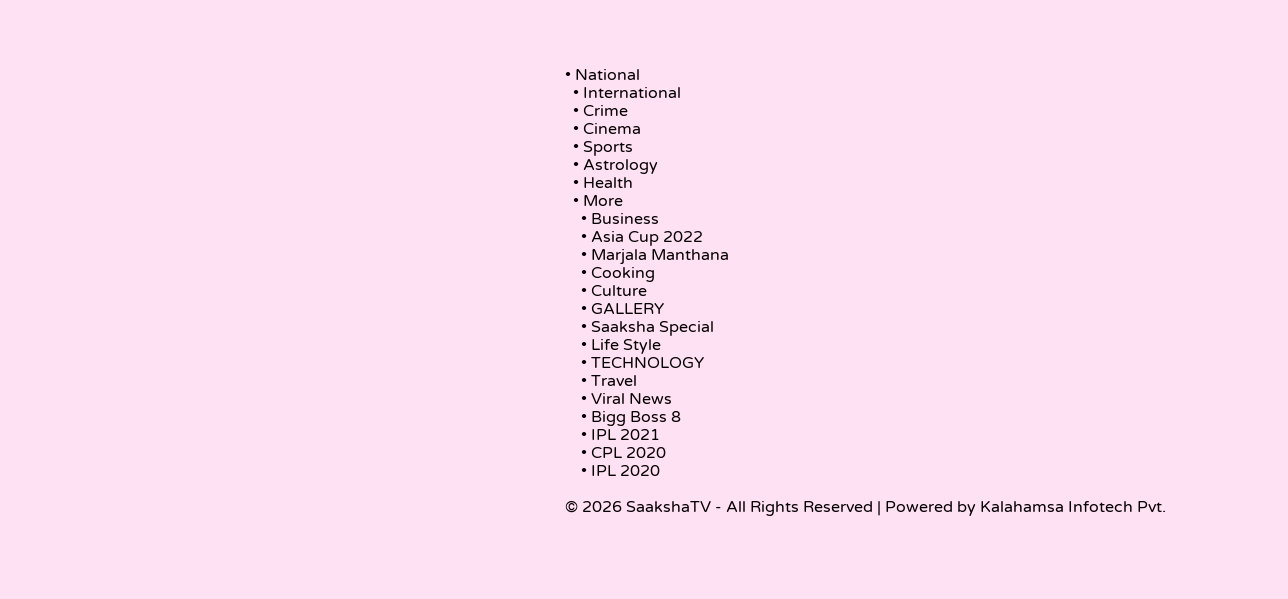• National
  • International
  • Crime
  • Cinema
  • Sports
  • Astrology
  • Health
  • More
    • Business
    • Asia Cup 2022
    • Marjala Manthana
    • Cooking
    • Culture
    • GALLERY
    • Saaksha Special
    • Life Style
    • TECHNOLOGY
    • Travel
    • Viral News
    • Bigg Boss 8
    • IPL 2021
    • CPL 2020
    • IPL 2020

© 2026 SaakshaTV - All Rights Reserved | Powered by Kalahamsa Infotech Pvt.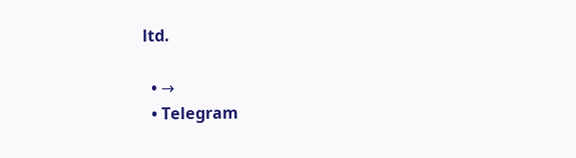ltd.

  • →
  • Telegram